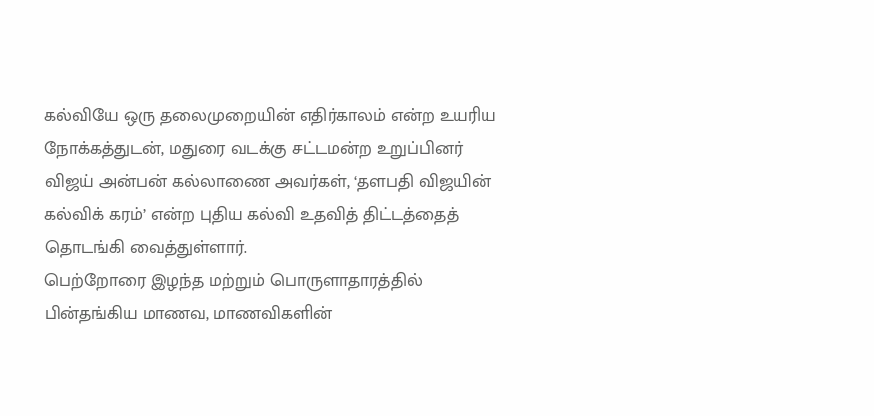கல்வியே ஒரு தலைமுறையின் எதிர்காலம் என்ற உயரிய நோக்கத்துடன், மதுரை வடக்கு சட்டமன்ற உறுப்பினர் விஜய் அன்பன் கல்லாணை அவர்கள், ‘தளபதி விஜயின் கல்விக் கரம்’ என்ற புதிய கல்வி உதவித் திட்டத்தைத் தொடங்கி வைத்துள்ளார்.
பெற்றோரை இழந்த மற்றும் பொருளாதாரத்தில் பின்தங்கிய மாணவ, மாணவிகளின்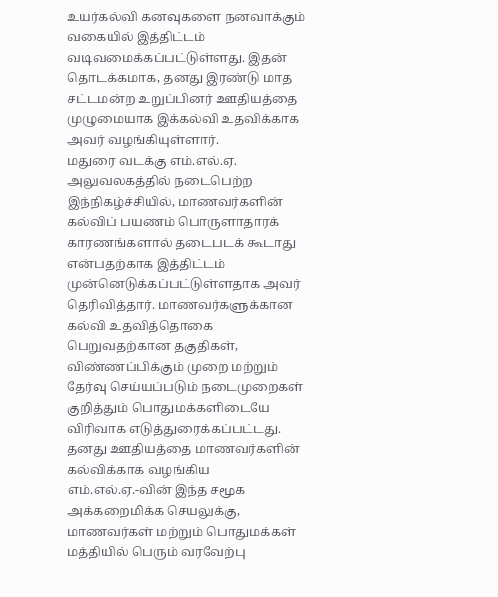உயர்கல்வி கனவுகளை நனவாக்கும் வகையில் இத்திட்டம் வடிவமைக்கப்பட்டுள்ளது. இதன் தொடக்கமாக, தனது இரண்டு மாத சட்டமன்ற உறுப்பினர் ஊதியத்தை முழுமையாக இக்கல்வி உதவிக்காக அவர் வழங்கியுள்ளார்.
மதுரை வடக்கு எம்.எல்.ஏ. அலுவலகத்தில் நடைபெற்ற இந்நிகழ்ச்சியில், மாணவர்களின் கல்விப் பயணம் பொருளாதாரக் காரணங்களால் தடைபடக் கூடாது என்பதற்காக இத்திட்டம் முன்னெடுக்கப்பட்டுள்ளதாக அவர் தெரிவித்தார். மாணவர்களுக்கான கல்வி உதவித்தொகை பெறுவதற்கான தகுதிகள், விண்ணப்பிக்கும் முறை மற்றும் தேர்வு செய்யப்படும் நடைமுறைகள் குறித்தும் பொதுமக்களிடையே விரிவாக எடுத்துரைக்கப்பட்டது.
தனது ஊதியத்தை மாணவர்களின் கல்விக்காக வழங்கிய எம்.எல்.ஏ.-வின் இந்த சமூக அக்கறைமிக்க செயலுக்கு, மாணவர்கள் மற்றும் பொதுமக்கள் மத்தியில் பெரும் வரவேற்பு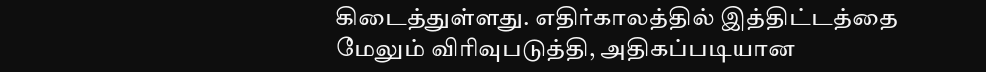கிடைத்துள்ளது. எதிர்காலத்தில் இத்திட்டத்தை மேலும் விரிவுபடுத்தி, அதிகப்படியான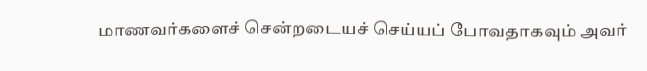மாணவர்களைச் சென்றடையச் செய்யப் போவதாகவும் அவர்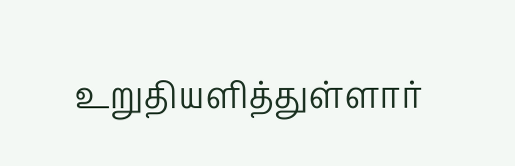உறுதியளித்துள்ளார்